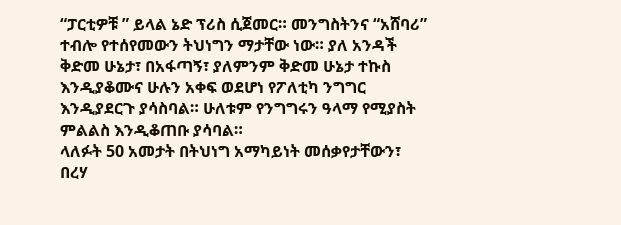“ፓርቲዎቹ ” ይላል ኔድ ፕሪስ ሲጀመር። መንግስትንና “አሸባሪ” ተብሎ የተሰየመውን ትህነግን ማታቸው ነው። ያለ አንዳች ቅድመ ሁኔታ፣ በአፋጣኝ፣ ያለምንም ቅድመ ሁኔታ ተኩስ እንዲያቆሙና ሁሉን አቀፍ ወደሆነ የፖለቲካ ንግግር እንዲያደርጉ ያሳስባል። ሁለቱም የንግግሩን ዓላማ የሚያስት ምልልስ እንዲቆጠቡ ያሳባል።
ላለፉት 50 አመታት በትህነግ አማካይነት መሰቃየታቸውን፣ በረሃ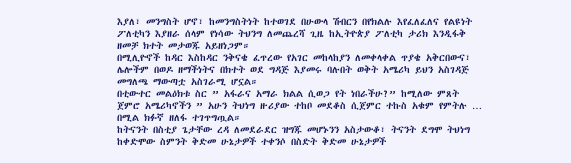እያለ፣ መንግስት ሆኖ፣ ከመንግስትነት ከተወገደ በሁውላ ሽብርን በየክልሉ እየፈለፈለና የልዩነት ፖለቲካን እያዘራ ሰላም የነሳው ትህንግ ለመጨረሻ ጊዜ ከኢትዮጵያ ፖለቲካ ታሪክ እንዲፋቅ ዘመቻ ክተት መታወጁ አይዘነጋም።
በሚሊዮኖች ከዳር እስከዳር ንቅናቄ ፈጥረው የአገር መከላከያን ለመቀላቀል ጥያቄ አቅርበውና፣ ሌሎችም በወዶ ዘማችነትና በክተት ወደ ግዳጅ እያመሩ ባሉበት ወቅት አሜሪካ ይህን አስገዳጅ መግለጫ ማውጣቷ አስገራሚ ሆኗል።
በቲውተር መልዕክቱ ስር ” አፋራና አማራ ክልል ሲወጋ የት ነበራችሁ?” ከሚለው ምጸት ጀምሮ አሜሪካኖችን ” አሁን ትህነግ ዙሪያው ተከቦ መደቆስ ሲጀምር ተኩስ አቁም የምትሉ … በሚል ክፉኛ ዘለፋ ተገጥግጧል።
ከትናንት በስቲያ ጌታቸው ረዳ ለመደራደር ዝግጁ መሆኑንን አስታውቆ፣ ትናንት ደግሞ ትህነግ ከቀድሞው ስምንት ቅድመ ሁኔታዎች ተቀንሶ በስድት ቅድመ ሁኔታዎች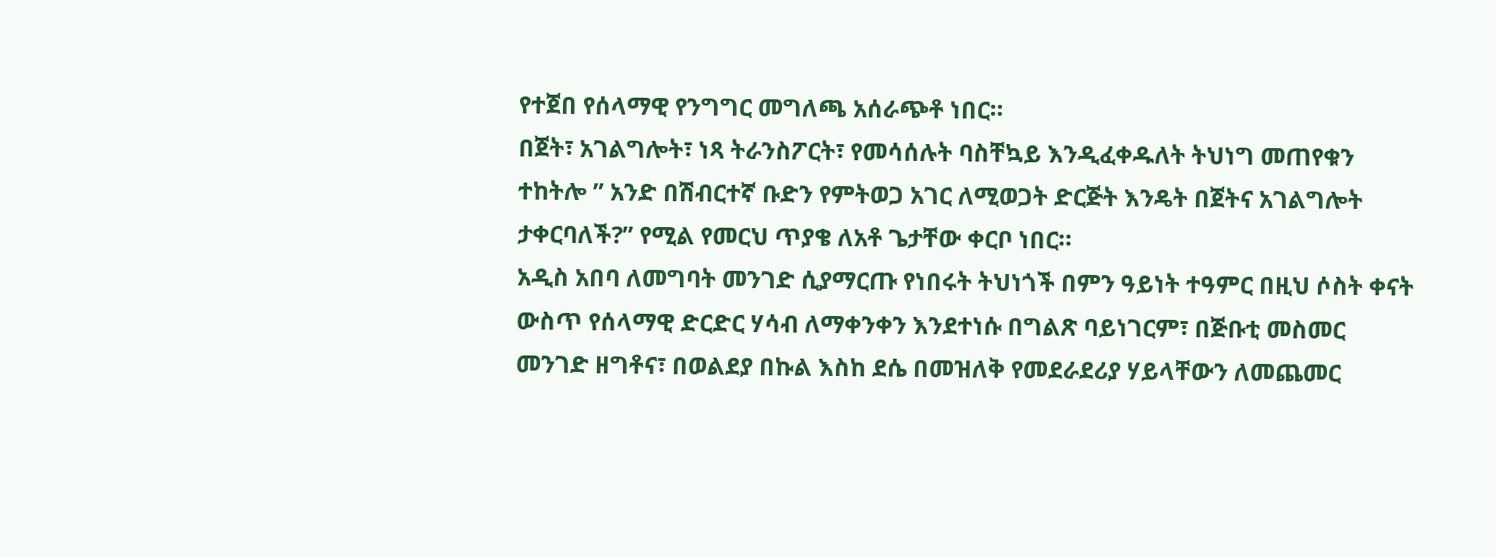የተጀበ የሰላማዊ የንግግር መግለጫ አሰራጭቶ ነበር።
በጀት፣ አገልግሎት፣ ነጻ ትራንስፖርት፣ የመሳሰሉት ባስቸኳይ እንዲፈቀዱለት ትህነግ መጠየቁን ተከትሎ ” አንድ በሽብርተኛ ቡድን የምትወጋ አገር ለሚወጋት ድርጅት እንዴት በጀትና አገልግሎት ታቀርባለች?” የሚል የመርህ ጥያቄ ለአቶ ጌታቸው ቀርቦ ነበር።
አዲስ አበባ ለመግባት መንገድ ሲያማርጡ የነበሩት ትህነጎች በምን ዓይነት ተዓምር በዚህ ሶስት ቀናት ውስጥ የሰላማዊ ድርድር ሃሳብ ለማቀንቀን እንደተነሱ በግልጽ ባይነገርም፣ በጅቡቲ መስመር መንገድ ዘግቶና፣ በወልደያ በኩል እስከ ደሴ በመዝለቅ የመደራደሪያ ሃይላቸውን ለመጨመር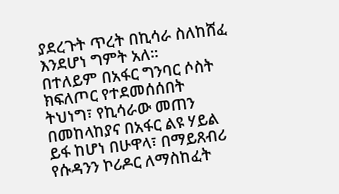ያደረጉት ጥረት በኪሳራ ስለከሸፈ እንደሆነ ግምት አለ።
በተለይም በአፋር ግንባር ሶስት ክፍለጦር የተደመሰሰበት ትህነግ፣ የኪሳራው መጠን በመከላከያና በአፋር ልዩ ሃይል ይፋ ከሆነ በሁዋላ፣ በማይጸብሪ የሱዳንን ኮሪዶር ለማስከፈት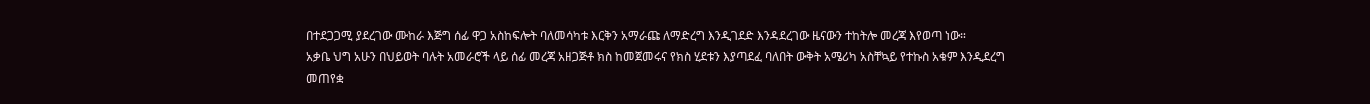በተደጋጋሚ ያደረገው ሙከራ እጅግ ሰፊ ዋጋ አስከፍሎት ባለመሳካቱ እርቅን አማራጩ ለማድረግ እንዲገደድ እንዳደረገው ዜናውን ተከትሎ መረጃ እየወጣ ነው።
አቃቤ ህግ አሁን በህይወት ባሉት አመራሮች ላይ ሰፊ መረጃ አዘጋጅቶ ክስ ከመጀመሩና የክስ ሂደቱን እያጣደፈ ባለበት ውቅት አሜሪካ አስቸኳይ የተኩስ አቁም እንዲደረግ መጠየቋ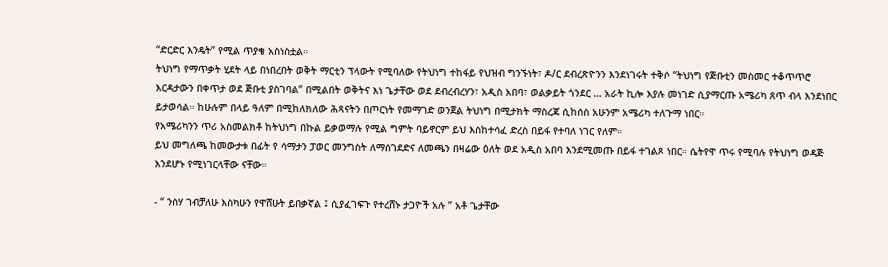“ድርድር እንዴት” የሚል ጥያቄ አስነስቷል።
ትህነግ የማጥቃት ሂደት ላይ በነበረበት ወቅት ማርቲን ፕላውት የሚባለው የትህነግ ተከፋይ የህዝብ ግንኙነት፣ ዶ/ር ደብረጽዮንን እንደነገሩት ተቅሶ “ትህነግ የጅቡቲን መስመር ተቆጥጥሮ እርዳታውን በቀጥታ ወደ ጅቡቲ ያስገባል” በሚልበት ወቅትና እነ ጌታቸው ወደ ደብረብረሃን፣ አዲስ አበባ፣ ወልቃይት ጎንደር … አራት ኪሎ እያሉ መነገድ ሲያማርጡ አሜሪካ ጸጥ ብላ እንደነበር ይታወሳል። ከሁሉም በላይ ዓለም በሚከለክለው ሕጻናትን በጦርነት የመማገድ ወንጀል ትህነግ በሚታክት ማስረጃ ሲከሰስ አሁንም አሜሪካ ተለጉማ ነበር።
የአሜሪካንን ጥሪ አስመልክቶ ከትህነግ በኩል ይቃወማሉ የሚል ግምት ባይኖርም ይህ እስከተሳፈ ድረስ በይፋ የተባለ ነገር የለም።
ይህ መግለጫ ከመውታቱ በፊት የ ሳማታን ፓወር መንግስት ለማሰገደድና ለመጫን በዛሬው ዕለት ወደ አዲስ አበባ እንደሚመጡ በይፋ ተገልጾ ነበር። ሴትየዋ ጥሩ የሚባሉ የትህነግ ወዳጅ እንደሆኑ የሚነገርላቸው ናቸው።

- “ ንስሃ ገብቻለሁ እስካሁን የዋሸሁት ይበቃኛል ፤ ሲያፈገፍጉ የተረሸኑ ታጋዮች አሉ ” አቶ ጌታቸው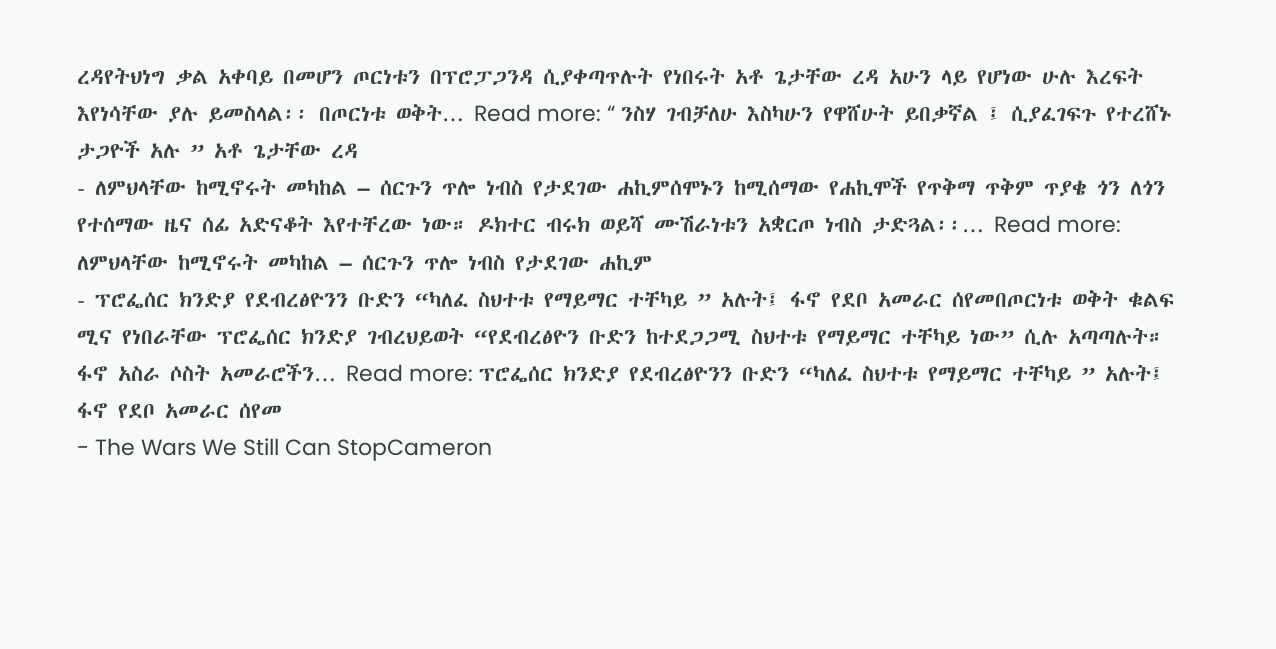ረዳየትህነግ ቃል አቀባይ በመሆን ጦርነቱን በፕሮፓጋንዳ ሲያቀጣጥሉት የነበሩት አቶ ጌታቸው ረዳ አሁን ላይ የሆነው ሁሉ እረፍት እየነሳቸው ያሉ ይመስላል፡፡ በጦርነቱ ወቅት… Read more: “ ንስሃ ገብቻለሁ እስካሁን የዋሸሁት ይበቃኛል ፤ ሲያፈገፍጉ የተረሸኑ ታጋዮች አሉ ” አቶ ጌታቸው ረዳ
- ለምህላቸው ከሚኖሩት መካከል – ሰርጉን ጥሎ ነብስ የታደገው ሐኪምሰሞኑን ከሚሰማው የሐኪሞች የጥቅማ ጥቅም ጥያቄ ጎን ለጎን የተሰማው ዜና ሰፊ አድናቆት እየተቸረው ነው። ዶክተር ብሩክ ወይሻ ሙሽራነቱን አቋርጦ ነብስ ታድጓል፡፡… Read more: ለምህላቸው ከሚኖሩት መካከል – ሰርጉን ጥሎ ነብስ የታደገው ሐኪም
- ፕሮፌሰር ክንድያ የደብረፅዮንን ቡድን “ካለፈ ስህተቱ የማይማር ተቸካይ ” አሉት፤ ፋኖ የደቦ አመራር ሰየመበጦርነቱ ወቅት ቁልፍ ሚና የነበራቸው ፕሮፌሰር ክንድያ ገብረህይወት “የደብረፅዮን ቡድን ከተደጋጋሚ ስህተቱ የማይማር ተቸካይ ነው” ሲሉ አጣጣሉት። ፋኖ አስራ ሶስት አመራሮችን… Read more: ፕሮፌሰር ክንድያ የደብረፅዮንን ቡድን “ካለፈ ስህተቱ የማይማር ተቸካይ ” አሉት፤ ፋኖ የደቦ አመራር ሰየመ
- The Wars We Still Can StopCameron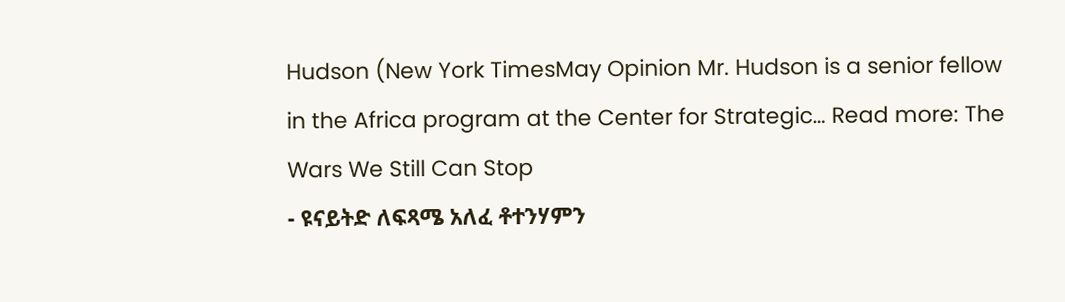Hudson (New York TimesMay Opinion Mr. Hudson is a senior fellow in the Africa program at the Center for Strategic… Read more: The Wars We Still Can Stop
- ዩናይትድ ለፍጻሜ አለፈ ቶተንሃምን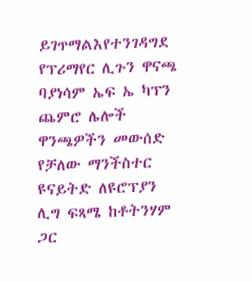ይገጥማልእየተንገዳግደ የፕሪማየር ሊጉን ዋናጫ ባያነሳም ኤፍ ኤ ካፕን ጨምሮ ሌሎች ዋንጫዎችን መውሰድ የቻለው ማንችስተር ዩናይትድ ለዩሮፕያን ሊግ ፍጻሜ ከቶትንሃም ጋር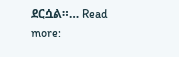ደርሷል።… Read more: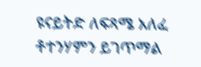ዩናይትድ ለፍጻሜ አለፈ ቶተንሃምን ይገጥማል